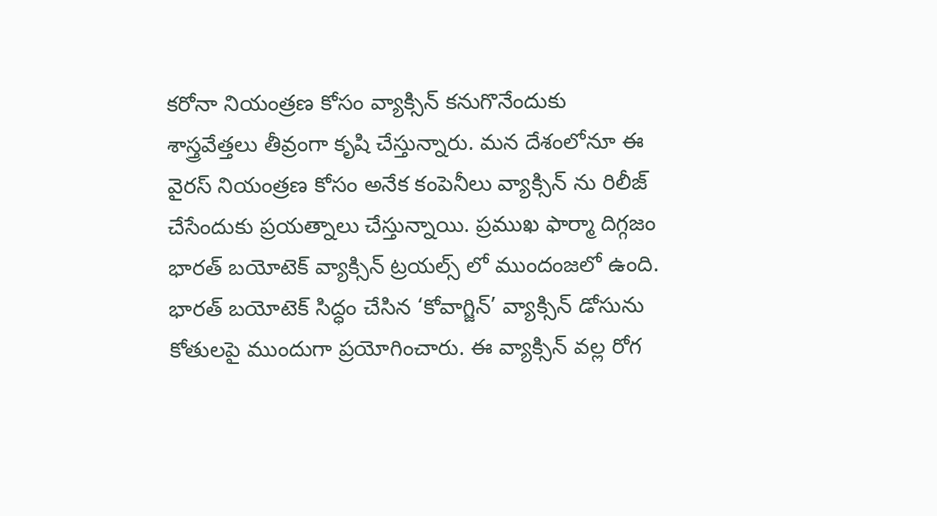కరోనా నియంత్రణ కోసం వ్యాక్సిన్ కనుగొనేందుకు శాస్త్రవేత్తలు తీవ్రంగా కృషి చేస్తున్నారు. మన దేశంలోనూ ఈ వైరస్ నియంత్రణ కోసం అనేక కంపెనీలు వ్యాక్సిన్ ను రిలీజ్ చేసేందుకు ప్రయత్నాలు చేస్తున్నాయి. ప్రముఖ ఫార్మా దిగ్గజం భారత్ బయోటెక్ వ్యాక్సిన్ ట్రయల్స్ లో ముందంజలో ఉంది. భారత్ బయోటెక్ సిద్ధం చేసిన ‘కోవాగ్జిన్’ వ్యాక్సిన్ డోసును కోతులపై ముందుగా ప్రయోగించారు. ఈ వ్యాక్సిన్ వల్ల రోగ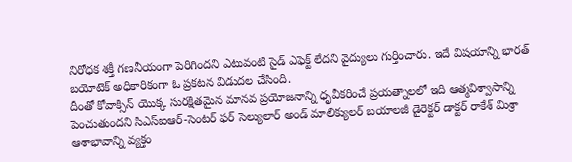నిరోధక శక్తీ గణనీయంగా పెరిగిందని ఎటువంటి సైడ్ ఎఫెక్ట్ లేదని వైద్యులు గుర్తించారు. ఇదే విషయాన్ని భారత్ బయోటెక్ అధికారికంగా ఓ ప్రకటన విడుదల చేసింది.
దీంతో కోవాక్సిన్ యొక్క సురక్షితమైన మానవ ప్రయోజనాన్ని ధృవీకరించే ప్రయత్నాలలో ఇది ఆత్మవిశ్వాసాన్ని పెంచుతుందని సిఎస్ఐఆర్-సెంటర్ ఫర్ సెల్యులార్ అండ్ మాలిక్యులర్ బయాలజీ డైరెక్టర్ డాక్టర్ రాకేశ్ మిశ్రా ఆశాభావాన్ని వ్యక్తం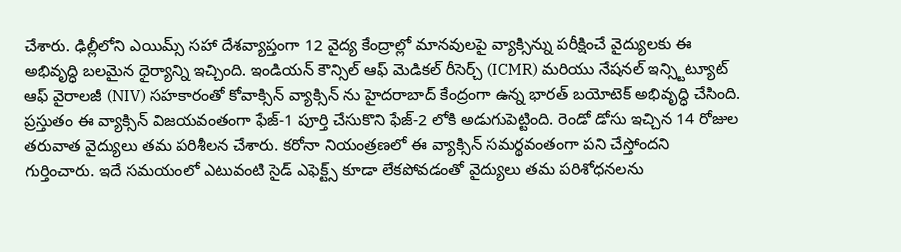చేశారు. ఢిల్లీలోని ఎయిమ్స్ సహా దేశవ్యాప్తంగా 12 వైద్య కేంద్రాల్లో మానవులపై వ్యాక్సిన్ను పరీక్షించే వైద్యులకు ఈ అభివృద్ధి బలమైన ధైర్యాన్ని ఇచ్చింది. ఇండియన్ కౌన్సిల్ ఆఫ్ మెడికల్ రీసెర్చ్ (ICMR) మరియు నేషనల్ ఇన్స్టిట్యూట్ ఆఫ్ వైరాలజీ (NIV) సహకారంతో కోవాక్సిన్ వ్యాక్సిన్ ను హైదరాబాద్ కేంద్రంగా ఉన్న భారత్ బయోటెక్ అభివృద్ధి చేసింది.
ప్రస్తుతం ఈ వ్యాక్సిన్ విజయవంతంగా ఫేజ్-1 పూర్తి చేసుకొని ఫేజ్-2 లోకి అడుగుపెట్టింది. రెండో డోసు ఇచ్చిన 14 రోజుల తరువాత వైద్యులు తమ పరిశీలన చేశారు. కరోనా నియంత్రణలో ఈ వ్యాక్సిన్ సమర్థవంతంగా పని చేస్తోందని గుర్తించారు. ఇదే సమయంలో ఎటువంటి సైడ్ ఎఫెక్ట్స్ కూడా లేకపోవడంతో వైద్యులు తమ పరిశోధనలను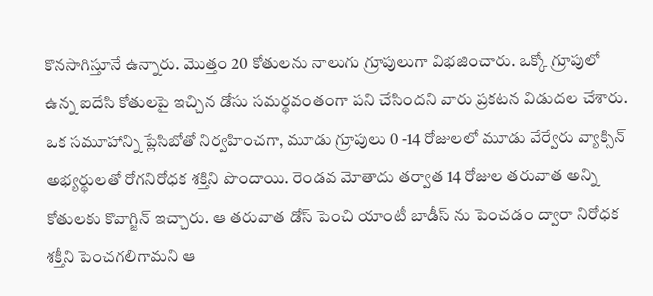కొనసాగిస్తూనే ఉన్నారు. మొత్తం 20 కోతులను నాలుగు గ్రూపులుగా విభజించారు. ఒక్కో గ్రూపులో ఉన్న ఐదేసి కోతులపై ఇచ్చిన డోసు సమర్థవంతంగా పని చేసిందని వారు ప్రకటన విడుదల చేశారు. ఒక సమూహాన్ని ప్లేసిబోతో నిర్వహించగా, మూడు గ్రూపులు 0 -14 రోజులలో మూడు వేర్వేరు వ్యాక్సిన్ అభ్యర్థులతో రోగనిరోధక శక్తిని పొందాయి. రెండవ మోతాదు తర్వాత 14 రోజుల తరువాత అన్ని కోతులకు కొవాగ్జిన్ ఇచ్చారు. ఆ తరువాత డోస్ పెంచి యాంటీ బాడీస్ ను పెంచడం ద్వారా నిరోధక శక్తీని పెంచగలిగామని ఆ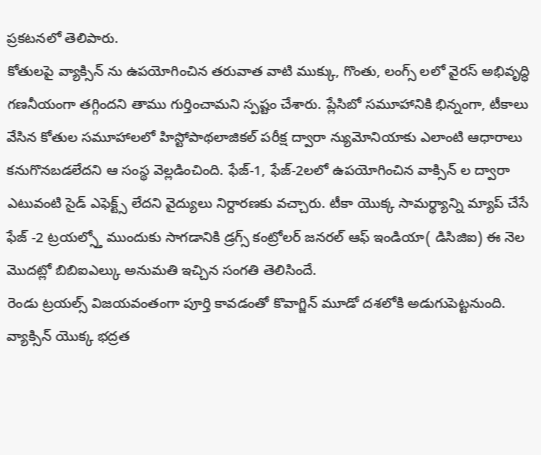ప్రకటనలో తెలిపారు.
కోతులపై వ్యాక్సిన్ ను ఉపయోగించిన తరువాత వాటి ముక్కు, గొంతు, లంగ్స్ లలో వైరస్ అభివృద్ధి గణనీయంగా తగ్గిందని తాము గుర్తించామని స్పష్టం చేశారు. ప్లేసిబో సమూహానికి భిన్నంగా, టీకాలు వేసిన కోతుల సమూహాలలో హిస్టోపాథలాజికల్ పరీక్ష ద్వారా న్యుమోనియాకు ఎలాంటి ఆధారాలు కనుగొనబడలేదని ఆ సంస్థ వెల్లడించింది. ఫేజ్-1, ఫేజ్-2లలో ఉపయోగించిన వాక్సిన్ ల ద్వారా ఎటువంటి సైడ్ ఎఫెక్ట్స్ లేదని వైద్యులు నిర్దారణకు వచ్చారు. టీకా యొక్క సామర్థ్యాన్ని మ్యాప్ చేసే ఫేజ్ -2 ట్రయల్స్తో ముందుకు సాగడానికి డ్రగ్స్ కంట్రోలర్ జనరల్ ఆఫ్ ఇండియా( డిసిజిఐ) ఈ నెల మొదట్లో బిబిఐఎల్కు అనుమతి ఇచ్చిన సంగతి తెలిసిందే.
రెండు ట్రయల్స్ విజయవంతంగా పూర్తి కావడంతో కొవాగ్జిన్ మూడో దశలోకి అడుగుపెట్టనుంది. వ్యాక్సిన్ యొక్క భద్రత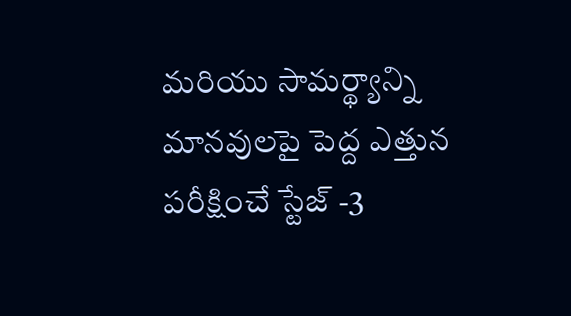మరియు సామర్థ్యాన్ని మానవులపై పెద్ద ఎత్తున పరీక్షించే స్టేజ్ -3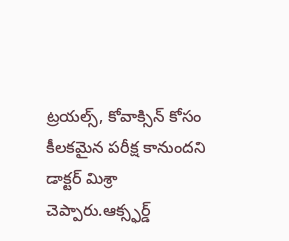ట్రయల్స్, కోవాక్సిన్ కోసం కీలకమైన పరీక్ష కానుందని డాక్టర్ మిశ్రా చెప్పారు.ఆక్స్ఫర్డ్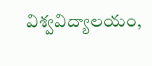విశ్వవిద్యాలయం,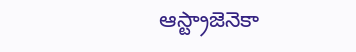ఆస్ట్రాజెనెకా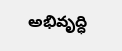అభివృద్ధి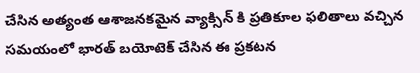చేసిన అత్యంత ఆశాజనకమైన వ్యాక్సిన్ కి ప్రతికూల ఫలితాలు వచ్చిన సమయంలో భారత్ బయోటెక్ చేసిన ఈ ప్రకటన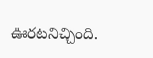ఊరటనిచ్చింది.